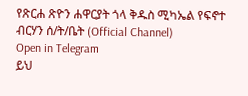የጽርሐ ጽዮን ሐዋርያት ጎላ ቅዱስ ሚካኤል የፍኖተ ብርሃን ሰ/ት/ቤት (Official Channel)
Open in Telegram
ይህ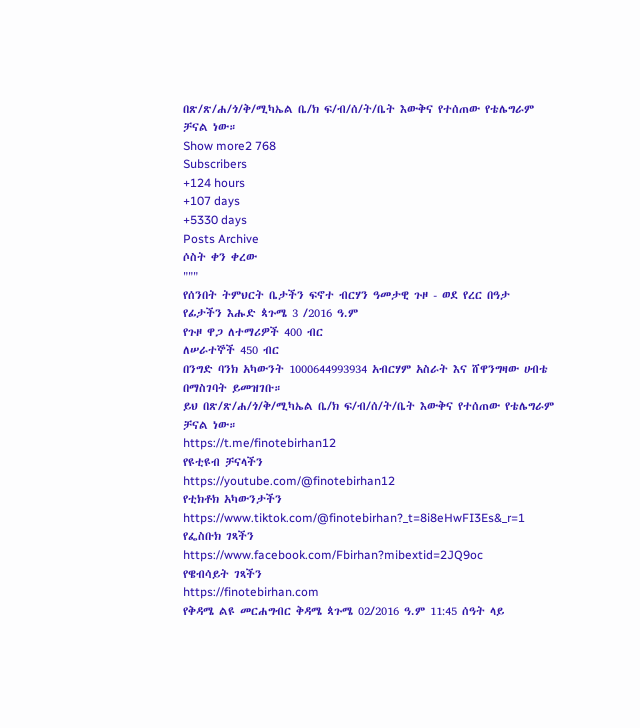በጽ/ጽ/ሐ/ጎ/ቅ/ሚካኤል ቤ/ክ ፍ/ብ/ሰ/ት/ቤት እውቅና የተሰጠው የቴሌግራም ቻናል ነው።
Show more2 768
Subscribers
+124 hours
+107 days
+5330 days
Posts Archive
ሶስት ቀን ቀረው
"""
የሰንበት ትምህርት ቤታችን ፍኖተ ብርሃን ዓመታዊ ጉዞ - ወደ የረር በዓታ
የፊታችን እሑድ ጳጉሜ 3 /2016 ዓ.ም
የጉዞ ዋጋ ለተማሪዎች 400 ብር
ለሠራተኞች 450 ብር
በንግድ ባንክ አካውንት 1000644993934 አብርሃም አስራት እና ሸዋንግዛው ሀብቴ በማስገባት ይመዝገቡ።
ይህ በጽ/ጽ/ሐ/ጎ/ቅ/ሚካኤል ቤ/ክ ፍ/ብ/ሰ/ት/ቤት እውቅና የተሰጠው የቴሌግራም ቻናል ነው።
https://t.me/finotebirhan12
የዩቲዩብ ቻናላችን
https://youtube.com/@finotebirhan12
የቲክቶክ አካውንታችን https://www.tiktok.com/@finotebirhan?_t=8i8eHwFI3Es&_r=1
የፌስቡክ ገጻችን
https://www.facebook.com/Fbirhan?mibextid=2JQ9oc
የዌብሳይት ገጻችን
https://finotebirhan.com
የቅዳሜ ልዩ መርሐግብር ቅዳሜ ጳጉሜ 02/2016 ዓ.ም 11:45 ሰዓት ላይ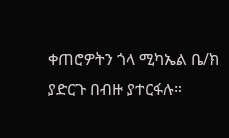ቀጠሮዎትን ጎላ ሚካኤል ቤ/ክ ያድርጉ በብዙ ያተርፋሉ።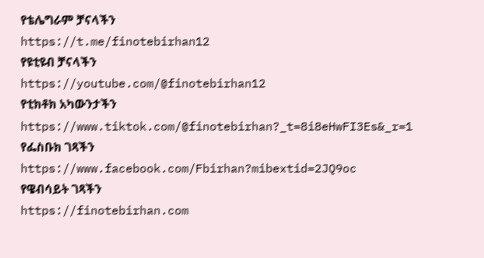የቴሌግራም ቻናላችን
https://t.me/finotebirhan12
የዩቲዩብ ቻናላችን
https://youtube.com/@finotebirhan12
የቲክቶክ አካውንታችን https://www.tiktok.com/@finotebirhan?_t=8i8eHwFI3Es&_r=1
የፌስቡክ ገጻችን https://www.facebook.com/Fbirhan?mibextid=2JQ9oc
የዌብሳይት ገጻችን
https://finotebirhan.com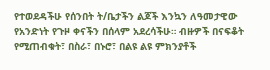የተወደዳችሁ የሰንበት ት/ቤታችን ልጆች እንኳን ለዓመታዊው የአንድነት የጉዞ ቀናችን በሰላም አደረሳችሁ። ብዙዎች በናፍቆት የሚጠብቁት፣ በስራ፣ በኑሮ፣ በልዩ ልዩ ምክንያቶች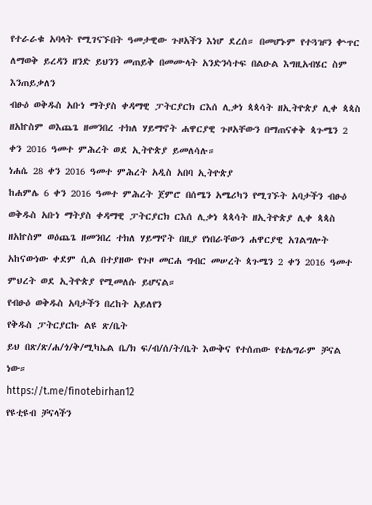የተራራቁ አባላት የሚገናኙበት ዓመታዊው ጉዞአችን እነሆ ደረሰ። በመሆኑም የተጓዡን ቍጥር ለማወቅ ይረዳን ዘንድ ይህንን መጠይቅ በመሙላት አንድንሳተፍ በልዑል እግዚአብሄር ስም እንጠይቃለን
ብፁዕ ወቅዱስ አቡነ ማትያስ ቀዳማዊ ፓትርያርክ ርእሰ ሊቃነ ጳጳሳት ዘኢትዮጵያ ሊቀ ጳጳስ ዘአኵስም ወእጨጌ ዘመንበረ ተክለ ሃይማኖት ሐዋርያዊ ጉዞአቸውን በማጠናቀቅ ጳጉሜን 2 ቀን 2016 ዓመተ ምሕረት ወደ ኢትዮጵያ ይመለሳሉ።
ነሐሴ 28 ቀን 2016 ዓመተ ምሕረት አዲስ አበባ ኢትዮጵያ
ከሐምሌ 6 ቀን 2016 ዓመተ ምሕረት ጀምሮ በሰሜን አሜሪካን የሚገኙት አባታችን ብፁዕ ወቅዱስ አቡነ ማትያስ ቀዳማዊ ፓትርያርክ ርእሰ ሊቃነ ጳጳሳት ዘኢትዮጵያ ሊቀ ጳጳስ ዘአኵስም ወዕጨጌ ዘመንበረ ተክለ ሃይማኖት በዚያ የነበራቸውን ሐዋርያዊ አገልግሎት አከናውነው ቀደም ሲል በተያዘው የጉዞ መርሐ ግብር መሠረት ጳጉሜን 2 ቀን 2016 ዓመተ ምህረት ወደ ኢትዮጵያ የሚመለሱ ይሆናል።
የብፁዕ ወቅዱስ አባታችን በረከት አይለየን
የቅዱስ ፓትርያርኩ ልዩ ጽ/ቤት
ይህ በጽ/ጽ/ሐ/ጎ/ቅ/ሚካኤል ቤ/ክ ፍ/ብ/ሰ/ት/ቤት እውቅና የተሰጠው የቴሌግራም ቻናል ነው።
https://t.me/finotebirhan12
የዩቲዩብ ቻናላችን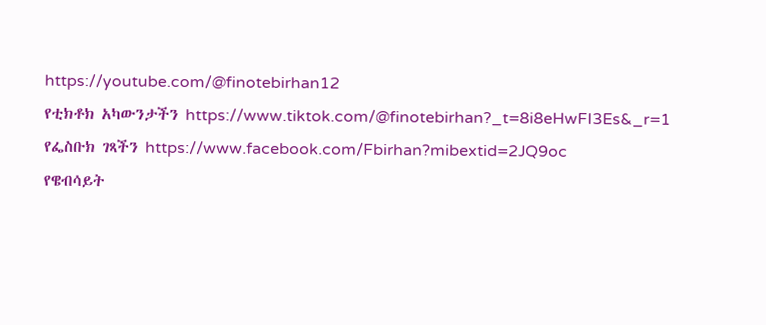https://youtube.com/@finotebirhan12
የቲክቶክ አካውንታችን https://www.tiktok.com/@finotebirhan?_t=8i8eHwFI3Es&_r=1
የፌስቡክ ገጻችን https://www.facebook.com/Fbirhan?mibextid=2JQ9oc
የዌብሳይት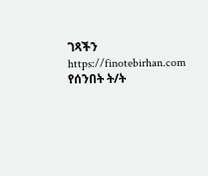ገጻችን https://finotebirhan.com
የሰንበት ት/ት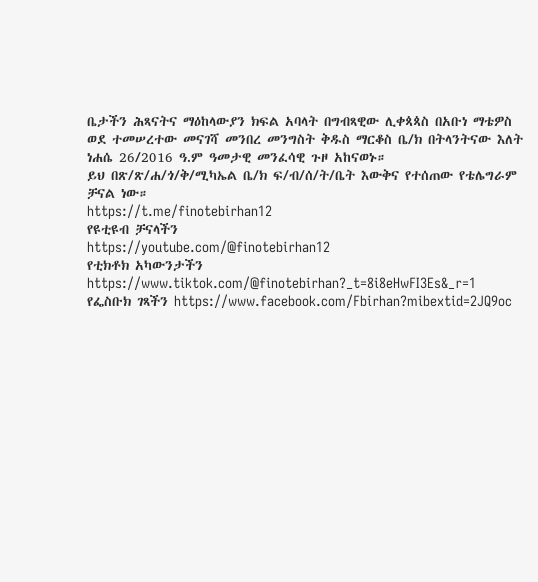ቤታችን ሕጻናትና ማዕከላውያን ክፍል አባላት በግብጻዊው ሊቀጳጳስ በአቡነ ማቴዎስ ወደ ተመሠረተው መናገሻ መንበረ መንግስት ቅዱስ ማርቆስ ቤ/ክ በትላንትናው እለት ነሐሴ 26/2016 ዓ.ም ዓመታዊ መንፈሳዊ ጉዞ አከናወኑ።
ይህ በጽ/ጽ/ሐ/ጎ/ቅ/ሚካኤል ቤ/ክ ፍ/ብ/ሰ/ት/ቤት እውቅና የተሰጠው የቴሌግራም ቻናል ነው።
https://t.me/finotebirhan12
የዩቲዩብ ቻናላችን
https://youtube.com/@finotebirhan12
የቲክቶክ አካውንታችን https://www.tiktok.com/@finotebirhan?_t=8i8eHwFI3Es&_r=1
የፌስቡክ ገጻችን https://www.facebook.com/Fbirhan?mibextid=2JQ9oc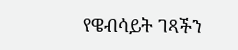የዌብሳይት ገጻችን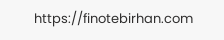https://finotebirhan.com